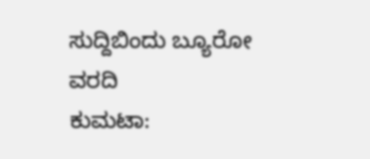ಸುದ್ದಿಬಿಂದು ಬ್ಯೂರೋ ವರದಿ
ಕುಮಟಾ: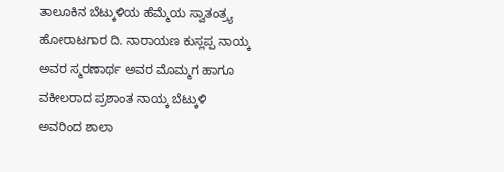ತಾಲೂಕಿನ ಬೆಟ್ಕುಳಿಯ ಹೆಮ್ಮೆಯ ಸ್ವಾತಂತ್ರ್ಯ ಹೋರಾಟಗಾರ ದಿ. ನಾರಾಯಣ ಕುಸ್ಲಪ್ಪ ನಾಯ್ಕ ಅವರ ಸ್ಮರಣಾರ್ಥ ಅವರ ಮೊಮ್ಮಗ ಹಾಗೂ ವಕೀಲರಾದ ಪ್ರಶಾಂತ ನಾಯ್ಕ ಬೆಟ್ಕುಳಿ ಅವರಿಂದ ಶಾಲಾ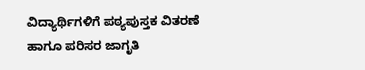ವಿದ್ಯಾರ್ಥಿಗಳಿಗೆ ಪಠ್ಯಪುಸ್ತಕ ವಿತರಣೆ ಹಾಗೂ ಪರಿಸರ ಜಾಗೃತಿ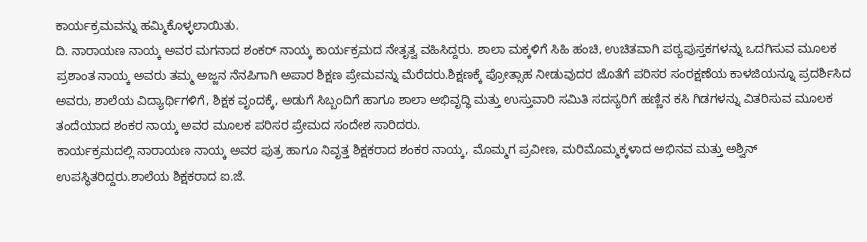ಕಾರ್ಯಕ್ರಮವನ್ನು ಹಮ್ಮಿಕೊಳ್ಳಲಾಯಿತು.
ದಿ. ನಾರಾಯಣ ನಾಯ್ಕ ಅವರ ಮಗನಾದ ಶಂಕರ್ ನಾಯ್ಕ ಕಾರ್ಯಕ್ರಮದ ನೇತೃತ್ವ ವಹಿಸಿದ್ದರು. ಶಾಲಾ ಮಕ್ಕಳಿಗೆ ಸಿಹಿ ಹಂಚಿ, ಉಚಿತವಾಗಿ ಪಠ್ಯಪುಸ್ತಕಗಳನ್ನು ಒದಗಿಸುವ ಮೂಲಕ ಪ್ರಶಾಂತ ನಾಯ್ಕ ಅವರು ತಮ್ಮ ಅಜ್ಜನ ನೆನಪಿಗಾಗಿ ಅಪಾರ ಶಿಕ್ಷಣ ಪ್ರೇಮವನ್ನು ಮೆರೆದರು.ಶಿಕ್ಷಣಕ್ಕೆ ಪ್ರೋತ್ಸಾಹ ನೀಡುವುದರ ಜೊತೆಗೆ ಪರಿಸರ ಸಂರಕ್ಷಣೆಯ ಕಾಳಜಿಯನ್ನೂ ಪ್ರದರ್ಶಿಸಿದ ಅವರು, ಶಾಲೆಯ ವಿದ್ಯಾರ್ಥಿಗಳಿಗೆ, ಶಿಕ್ಷಕ ವೃಂದಕ್ಕೆ, ಅಡುಗೆ ಸಿಬ್ಬಂದಿಗೆ ಹಾಗೂ ಶಾಲಾ ಅಭಿವೃದ್ಧಿ ಮತ್ತು ಉಸ್ತುವಾರಿ ಸಮಿತಿ ಸದಸ್ಯರಿಗೆ ಹಣ್ಣಿನ ಕಸಿ ಗಿಡಗಳನ್ನು ವಿತರಿಸುವ ಮೂಲಕ ತಂದೆಯಾದ ಶಂಕರ ನಾಯ್ಕ ಅವರ ಮೂಲಕ ಪರಿಸರ ಪ್ರೇಮದ ಸಂದೇಶ ಸಾರಿದರು.
ಕಾರ್ಯಕ್ರಮದಲ್ಲಿ ನಾರಾಯಣ ನಾಯ್ಕ ಅವರ ಪುತ್ರ ಹಾಗೂ ನಿವೃತ್ತ ಶಿಕ್ಷಕರಾದ ಶಂಕರ ನಾಯ್ಕ, ಮೊಮ್ಮಗ ಪ್ರವೀಣ, ಮರಿಮೊಮ್ಮಕ್ಕಳಾದ ಅಭಿನವ ಮತ್ತು ಅಶ್ವಿನ್ ಉಪಸ್ಥಿತರಿದ್ದರು.ಶಾಲೆಯ ಶಿಕ್ಷಕರಾದ ಐ.ಜೆ.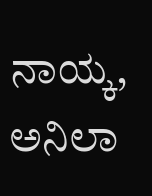ನಾಯ್ಕ, ಅನಿಲಾ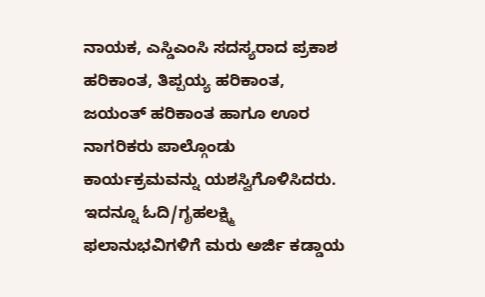ನಾಯಕ, ಎಸ್ಡಿಎಂಸಿ ಸದಸ್ಯರಾದ ಪ್ರಕಾಶ ಹರಿಕಾಂತ, ತಿಪ್ಪಯ್ಯ ಹರಿಕಾಂತ, ಜಯಂತ್ ಹರಿಕಾಂತ ಹಾಗೂ ಊರ ನಾಗರಿಕರು ಪಾಲ್ಗೊಂಡು ಕಾರ್ಯಕ್ರಮವನ್ನು ಯಶಸ್ವಿಗೊಳಿಸಿದರು.
ಇದನ್ನೂ ಓದಿ/ಗೃಹಲಕ್ಷ್ಮಿ ಫಲಾನುಭವಿಗಳಿಗೆ ಮರು ಅರ್ಜಿ ಕಡ್ಡಾಯ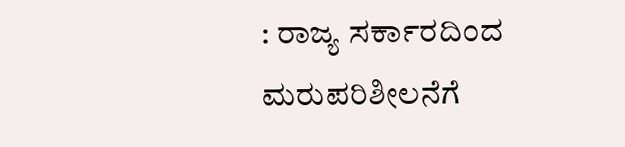: ರಾಜ್ಯ ಸರ್ಕಾರದಿಂದ ಮರುಪರಿಶೀಲನೆಗೆ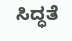ಸಿದ್ಧತೆ